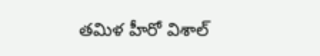తమిళ హీరో విశాల్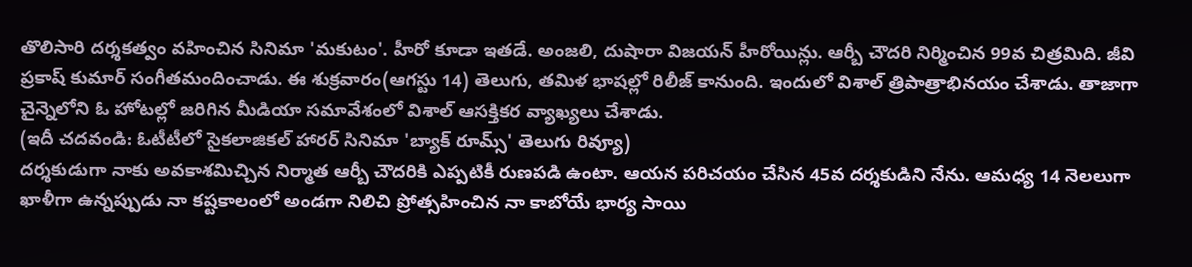తొలిసారి దర్శకత్వం వహించిన సినిమా 'మకుటం'. హీరో కూడా ఇతడే. అంజలి, దుషారా విజయన్ హీరోయిన్లు. ఆర్బీ చౌదరి నిర్మించిన 99వ చిత్రమిది. జీవి ప్రకాష్ కుమార్ సంగీతమందించాడు. ఈ శుక్రవారం(ఆగస్టు 14) తెలుగు, తమిళ భాషల్లో రిలీజ్ కానుంది. ఇందులో విశాల్ త్రిపాత్రాభినయం చేశాడు. తాజాగా చైన్నెలోని ఓ హోటల్లో జరిగిన మీడియా సమావేశంలో విశాల్ ఆసక్తికర వ్యాఖ్యలు చేశాడు.
(ఇదీ చదవండి: ఓటీటీలో సైకలాజికల్ హారర్ సినిమా 'బ్యాక్ రూమ్స్' తెలుగు రివ్యూ)
దర్శకుడుగా నాకు అవకాశమిచ్చిన నిర్మాత ఆర్బీ చౌదరికి ఎప్పటికీ రుణపడి ఉంటా. ఆయన పరిచయం చేసిన 45వ దర్శకుడిని నేను. ఆమధ్య 14 నెలలుగా ఖాళీగా ఉన్నప్పుడు నా కష్టకాలంలో అండగా నిలిచి ప్రోత్సహించిన నా కాబోయే భార్య సాయి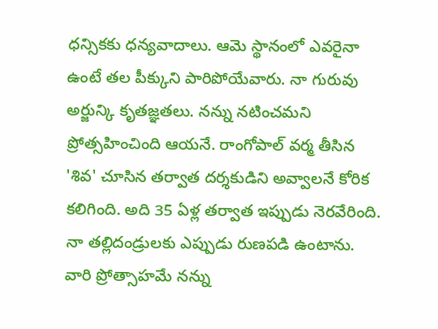ధన్సికకు ధన్యవాదాలు. ఆమె స్థానంలో ఎవరైనా ఉంటే తల పీక్కుని పారిపోయేవారు. నా గురువు అర్జున్కి కృతజ్ఞతలు. నన్ను నటించమని ప్రోత్సహించింది ఆయనే. రాంగోపాల్ వర్మ తీసిన 'శివ' చూసిన తర్వాత దర్శకుడిని అవ్వాలనే కోరిక కలిగింది. అది 35 ఏళ్ల తర్వాత ఇప్పుడు నెరవేరింది. నా తల్లిదండ్రులకు ఎప్పుడు రుణపడి ఉంటాను. వారి ప్రోత్సాహమే నన్ను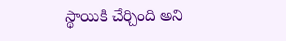స్థాయికి చేర్చింది అని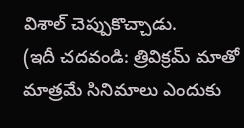విశాల్ చెప్పుకొచ్చాడు.
(ఇదీ చదవండి: త్రివిక్రమ్ మాతో మాత్రమే సినిమాలు ఎందుకు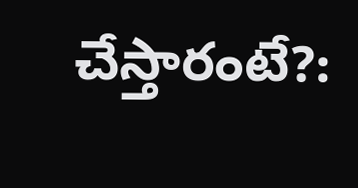చేస్తారంటే?: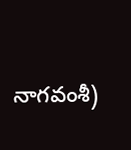నాగవంశీ)